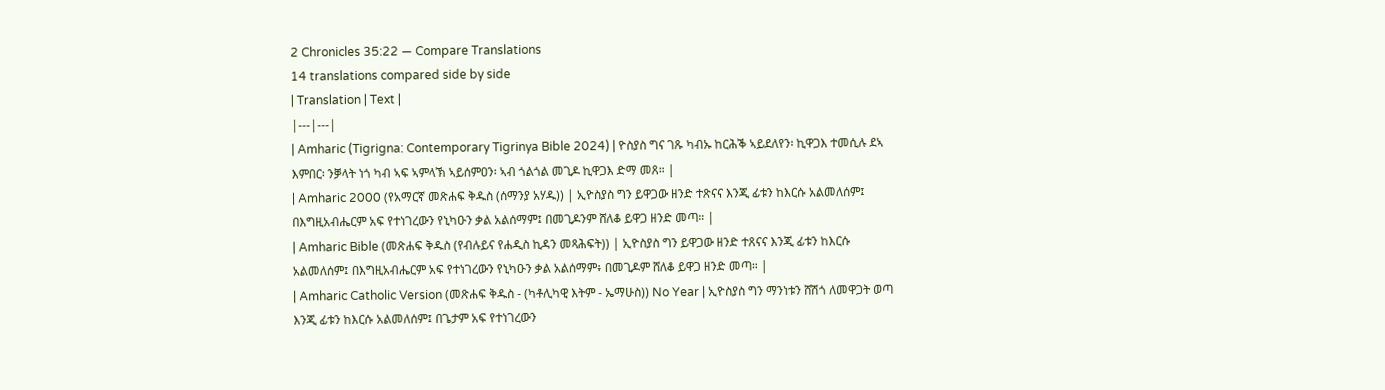2 Chronicles 35:22 — Compare Translations
14 translations compared side by side
| Translation | Text |
|---|---|
| Amharic (Tigrigna: Contemporary Tigrinya Bible 2024) | ዮስያስ ግና ገጹ ካብኡ ከርሕቕ ኣይደለየን፡ ኪዋጋእ ተመሲሉ ደኣ እምበር፡ ንቓላት ነጎ ካብ ኣፍ ኣምላኽ ኣይሰምዐን፡ ኣብ ጎልጎል መጊዶ ኪዋጋእ ድማ መጸ። |
| Amharic 2000 (የአማርኛ መጽሐፍ ቅዱስ (ሰማንያ አሃዱ)) | ኢዮስያስ ግን ይዋጋው ዘንድ ተጽናና እንጂ ፊቱን ከእርሱ አልመለሰም፤ በእግዚአብሔርም አፍ የተነገረውን የኒካዑን ቃል አልሰማም፤ በመጊዶንም ሸለቆ ይዋጋ ዘንድ መጣ። |
| Amharic Bible (መጽሐፍ ቅዱስ (የብሉይና የሐዲስ ኪዳን መጻሕፍት)) | ኢዮስያስ ግን ይዋጋው ዘንድ ተጸናና እንጂ ፊቱን ከእርሱ አልመለሰም፤ በእግዚአብሔርም አፍ የተነገረውን የኒካዑን ቃል አልሰማም፥ በመጊዶም ሸለቆ ይዋጋ ዘንድ መጣ። |
| Amharic Catholic Version (መጽሐፍ ቅዱስ - (ካቶሊካዊ እትም - ኤማሁስ)) No Year | ኢዮስያስ ግን ማንነቱን ሸሽጎ ለመዋጋት ወጣ እንጂ ፊቱን ከእርሱ አልመለሰም፤ በጌታም አፍ የተነገረውን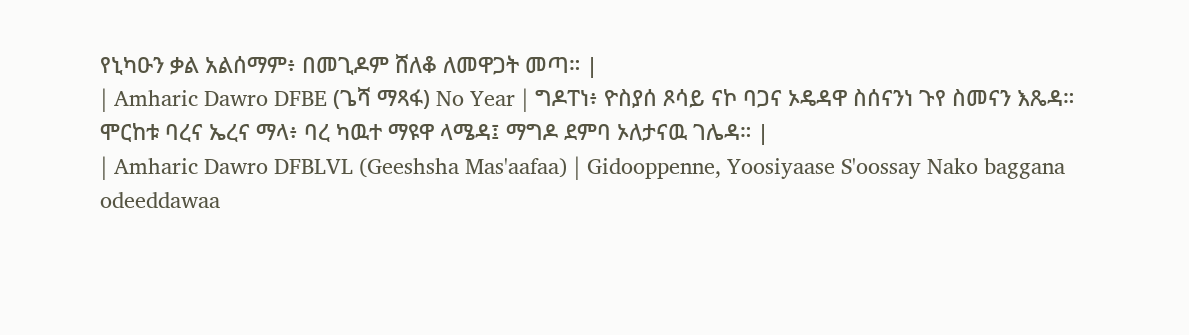የኒካዑን ቃል አልሰማም፥ በመጊዶም ሸለቆ ለመዋጋት መጣ። |
| Amharic Dawro DFBE (ጌሻ ማጻፋ) No Year | ግዶፐነ፥ ዮስያሰ ጾሳይ ናኮ ባጋና ኦዴዳዋ ስሰናንነ ጉየ ስመናን እጼዳ። ሞርከቱ ባረና ኤረና ማላ፥ ባረ ካዉተ ማዩዋ ላሜዳ፤ ማግዶ ደምባ ኦለታናዉ ገሌዳ። |
| Amharic Dawro DFBLVL (Geeshsha Mas'aafaa) | Gidooppenne, Yoosiyaase S'oossay Nako baggana odeeddawaa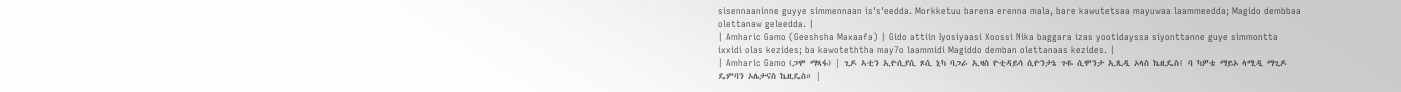sisennaaninne guyye simmennaan is's'eedda. Morkketuu barena erenna mala, bare kawutetsaa mayuwaa laammeedda; Magido dembbaa olettanaw geleedda. |
| Amharic Gamo (Geeshsha Maxaafa) | Gido attiin Iyosiyaasi Xoossi Nika baggara izas yootidayssa siyonttanne guye simmontta ixxidi olas kezides; ba kawoteththa may7o laammidi Magiddo demban olettanaas kezides. |
| Amharic Gamo (ጋሞ ማጻፋ) | ጊዶ ኣቲን ኢዮሲያሲ ጾሲ ኒካ ባጋራ ኢዛስ ዮቲዳይሳ ሲዮንታኔ ጉዬ ሲሞንታ ኢጺዲ ኦላስ ኬዚዴስ፤ ባ ካዎቴ ማይኦ ላሚዲ ማጊዶ ዴምባን ኦሌታናስ ኬዚዴስ። |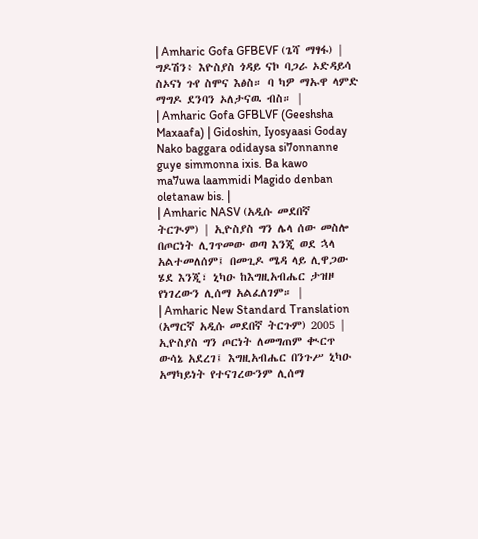| Amharic Gofa GFBEVF (ጌሻ ማፃፋ) | ግዶሽን፥ እዮስያስ ጎዳይ ናኮ ባጋራ ኦድዳይሳ ስኦናነ ጉየ ስሞና እፅስ። ባ ካዎ ማኡዋ ላምድ ማግዶ ደንባን ኦለታናዉ ብስ። |
| Amharic Gofa GFBLVF (Geeshsha Maxaafa) | Gidoshin, Iyosyaasi Goday Nako baggara odidaysa si7onnanne guye simmonna ixis. Ba kawo ma7uwa laammidi Magido denban oletanaw bis. |
| Amharic NASV (አዲሱ መደበኛ ትርጒም) | ኢዮስያስ ግን ሌላ ሰው መስሎ በጦርነት ሊገጥመው ወጣ እንጂ ወደ ኋላ አልተመለሰም፤ በመጊዶ ሜዳ ላይ ሊዋጋው ሄደ እንጂ፣ ኒካዑ ከእግዚአብሔር ታዝዞ የነገረውን ሊሰማ አልፈለገም። |
| Amharic New Standard Translation (አማርኛ አዲሱ መደበኛ ትርጉም) 2005 | ኢዮስያስ ግን ጦርነት ለመግጠም ቊርጥ ውሳኔ አደረገ፤ እግዚአብሔር በንጉሥ ኒካዑ አማካይነት የተናገረውንም ሊሰማ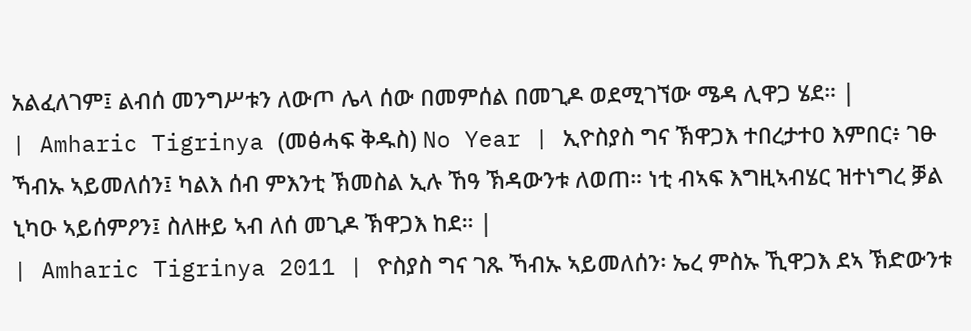አልፈለገም፤ ልብሰ መንግሥቱን ለውጦ ሌላ ሰው በመምሰል በመጊዶ ወደሚገኘው ሜዳ ሊዋጋ ሄደ። |
| Amharic Tigrinya (መፅሓፍ ቅዱስ) No Year | ኢዮስያስ ግና ኽዋጋእ ተበረታተዐ እምበር፥ ገፁ ኻብኡ ኣይመለሰን፤ ካልእ ሰብ ምእንቲ ኽመስል ኢሉ ኸዓ ኽዳውንቱ ለወጠ። ነቲ ብኣፍ እግዚኣብሄር ዝተነግረ ቓል ኒካዑ ኣይሰምዖን፤ ስለዙይ ኣብ ለሰ መጊዶ ኽዋጋእ ከደ። |
| Amharic Tigrinya 2011 | ዮስያስ ግና ገጹ ኻብኡ ኣይመለሰን፡ ኤረ ምስኡ ኺዋጋእ ደኣ ኽድውንቱ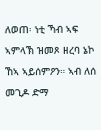ለወጠ፡ ነቲ ኻብ ኣፍ ኣምላኽ ዝመጾ ዘረባ ኔኮ ኸኣ ኣይሰምዖን። ኣብ ለሰ መጊዶ ድማ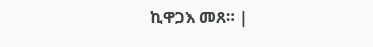ኪዋጋእ መጸ። |